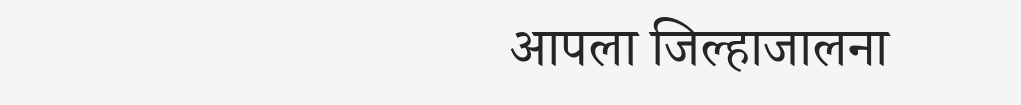आपला जिल्हाजालना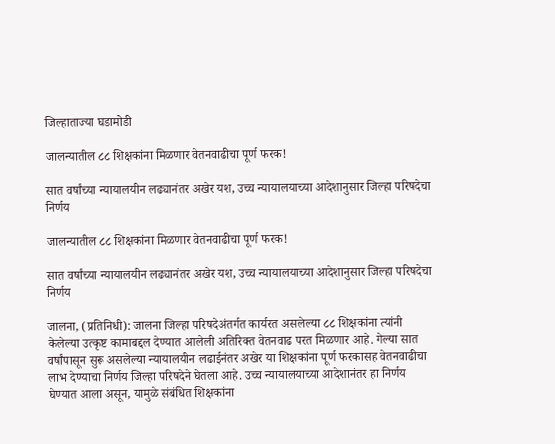जिल्हाताज्या घडामोडी

जालन्यातील ८८ शिक्षकांना मिळणार वेतनवाढीचा पूर्ण फरक!

सात वर्षांच्या न्यायालयीन लढ्यानंतर अखेर यश, उच्च न्यायालयाच्या आदेशानुसार जिल्हा परिषदेचा निर्णय

जालन्यातील ८८ शिक्षकांना मिळणार वेतनवाढीचा पूर्ण फरक!

सात वर्षांच्या न्यायालयीन लढ्यानंतर अखेर यश, उच्च न्यायालयाच्या आदेशानुसार जिल्हा परिषदेचा निर्णय

जालना, (प्रतिनिधी): जालना जिल्हा परिषदेअंतर्गत कार्यरत असलेल्या ८८ शिक्षकांना त्यांनी केलेल्या उत्कृष्ट कामाबद्दल देण्यात आलेली अतिरिक्त वेतनवाढ परत मिळणार आहे. गेल्या सात वर्षांपासून सुरू असलेल्या न्यायालयीन लढाईनंतर अखेर या शिक्षकांना पूर्ण फरकासह वेतनवाढीचा लाभ देण्याचा निर्णय जिल्हा परिषदेने घेतला आहे. उच्च न्यायालयाच्या आदेशानंतर हा निर्णय घेण्यात आला असून, यामुळे संबंधित शिक्षकांना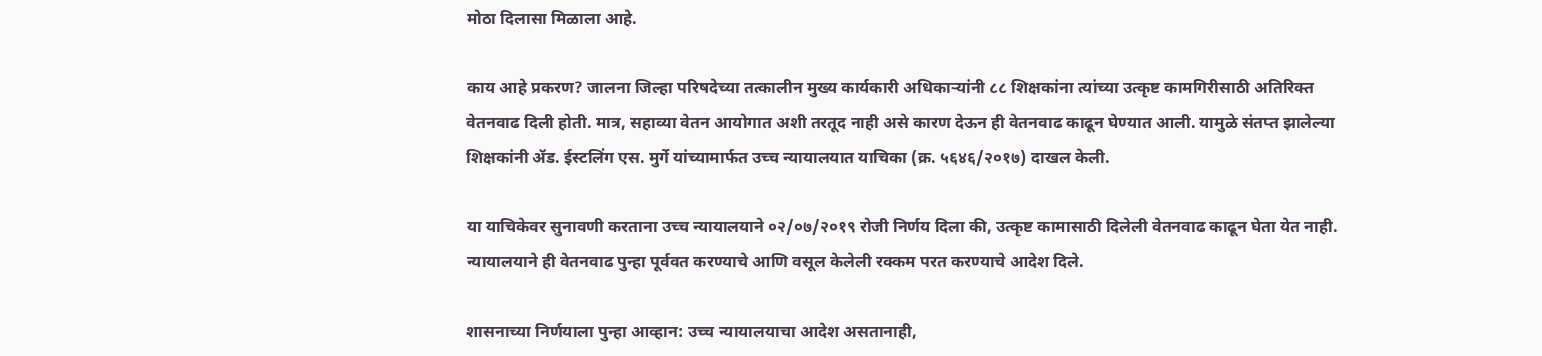मोठा दिलासा मिळाला आहे.

काय आहे प्रकरण? जालना जिल्हा परिषदेच्या तत्कालीन मुख्य कार्यकारी अधिकाऱ्यांनी ८८ शिक्षकांना त्यांच्या उत्कृष्ट कामगिरीसाठी अतिरिक्त वेतनवाढ दिली होती. मात्र, सहाव्या वेतन आयोगात अशी तरतूद नाही असे कारण देऊन ही वेतनवाढ काढून घेण्यात आली. यामुळे संतप्त झालेल्या शिक्षकांनी ॲड. ईस्टलिंग एस. मुर्गे यांच्यामार्फत उच्च न्यायालयात याचिका (क्र. ५६४६/२०१७) दाखल केली.

या याचिकेवर सुनावणी करताना उच्च न्यायालयाने ०२/०७/२०१९ रोजी निर्णय दिला की, उत्कृष्ट कामासाठी दिलेली वेतनवाढ काढून घेता येत नाही. न्यायालयाने ही वेतनवाढ पुन्हा पूर्ववत करण्याचे आणि वसूल केलेली रक्कम परत करण्याचे आदेश दिले.

शासनाच्या निर्णयाला पुन्हा आव्हान: उच्च न्यायालयाचा आदेश असतानाही,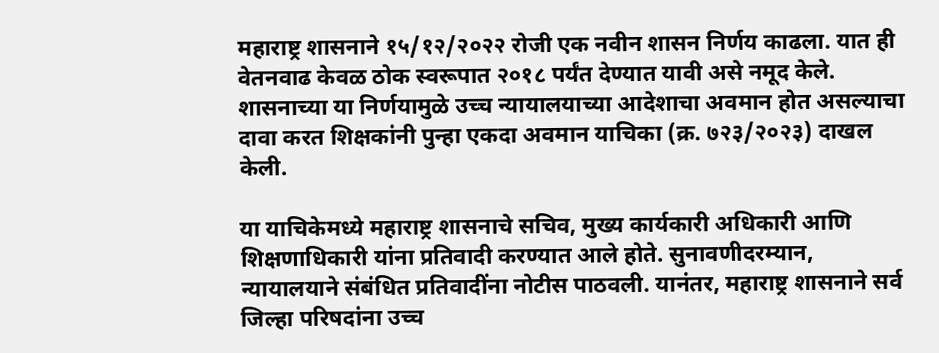महाराष्ट्र शासनाने १५/१२/२०२२ रोजी एक नवीन शासन निर्णय काढला. यात ही वेतनवाढ केवळ ठोक स्वरूपात २०१८ पर्यंत देण्यात यावी असे नमूद केले. शासनाच्या या निर्णयामुळे उच्च न्यायालयाच्या आदेशाचा अवमान होत असल्याचा दावा करत शिक्षकांनी पुन्हा एकदा अवमान याचिका (क्र. ७२३/२०२३) दाखल केली.

या याचिकेमध्ये महाराष्ट्र शासनाचे सचिव, मुख्य कार्यकारी अधिकारी आणि शिक्षणाधिकारी यांना प्रतिवादी करण्यात आले होते. सुनावणीदरम्यान, न्यायालयाने संबंधित प्रतिवादींना नोटीस पाठवली. यानंतर, महाराष्ट्र शासनाने सर्व जिल्हा परिषदांना उच्च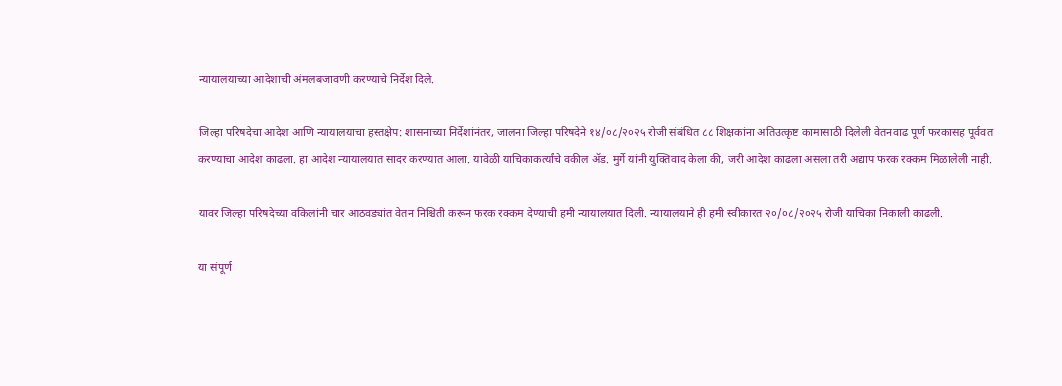न्यायालयाच्या आदेशाची अंमलबजावणी करण्याचे निर्देश दिले.

जिल्हा परिषदेचा आदेश आणि न्यायालयाचा हस्तक्षेप: शासनाच्या निर्देशांनंतर, जालना जिल्हा परिषदेने १४/०८/२०२५ रोजी संबंधित ८८ शिक्षकांना अतिउत्कृष्ट कामासाठी दिलेली वेतनवाढ पूर्ण फरकासह पूर्ववत करण्याचा आदेश काढला. हा आदेश न्यायालयात सादर करण्यात आला. यावेळी याचिकाकर्त्यांचे वकील ॲड. मुर्गे यांनी युक्तिवाद केला की, जरी आदेश काढला असला तरी अद्याप फरक रक्कम मिळालेली नाही.

यावर जिल्हा परिषदेच्या वकिलांनी चार आठवड्यांत वेतन निश्चिती करून फरक रक्कम देण्याची हमी न्यायालयात दिली. न्यायालयाने ही हमी स्वीकारत २०/०८/२०२५ रोजी याचिका निकाली काढली.

या संपूर्ण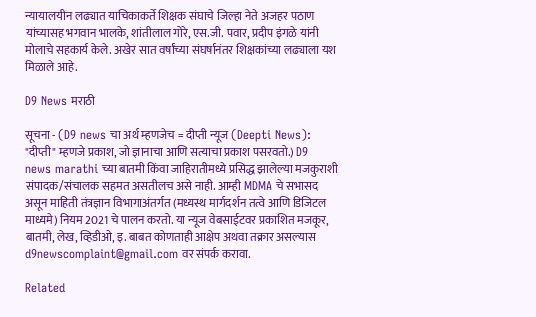न्यायालयीन लढ्यात याचिकाकर्ते शिक्षक संघाचे जिल्हा नेते अजहर पठाण यांच्यासह भगवान भालके, शांतीलाल गोरे, एस.जी. पवार, प्रदीप इंगळे यांनी मोलाचे सहकार्य केले. अखेर सात वर्षांच्या संघर्षानंतर शिक्षकांच्या लढ्याला यश मिळाले आहे.

D9 News मराठी

सूचना - (D9 news चा अर्थ म्हणजेच = दीप्ती न्यूज (Deepti News): "दीप्ती" म्हणजे प्रकाश, जो ज्ञानाचा आणि सत्याचा प्रकाश पसरवतो.) D9 news marathi च्या बातमी किंवा जाहिरातीमध्ये प्रसिद्ध झालेल्या मजकुराशी संपादक/संचालक सहमत असतीलच असे नाही. आम्ही MDMA चे सभासद असून माहिती तंत्रज्ञान विभागाअंतर्गत (मध्यस्थ मार्गदर्शन तत्वे आणि डिजिटल माध्यमे) नियम 2021 चे पालन करतो. या न्यूज वेबसाईटवर प्रकाशित मजकूर, बातमी, लेख, व्हिडीओ, इ. बाबत कोणताही आक्षेप अथवा तक्रार असल्यास d9newscomplaint@gmail.com वर संपर्क करावा.

Related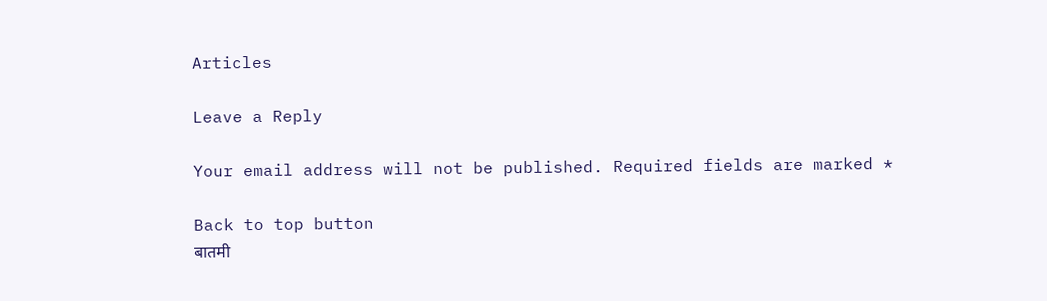Articles

Leave a Reply

Your email address will not be published. Required fields are marked *

Back to top button
बातमी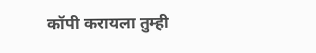कॉपी करायला तुम्ही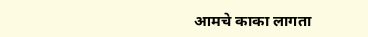आमचे काका लागता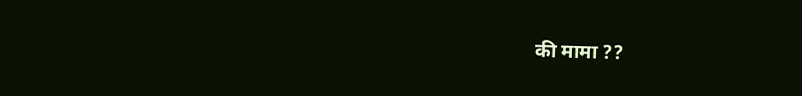की मामा ??